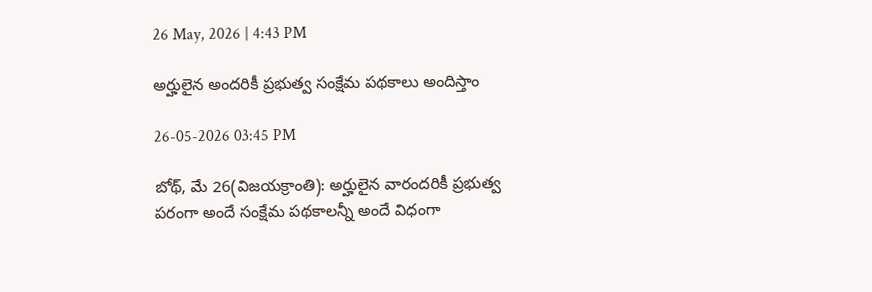26 May, 2026 | 4:43 PM

అర్హులైన అందరికీ ప్రభుత్వ సంక్షేమ పథకాలు అందిస్తాం

26-05-2026 03:45 PM

బోథ్, మే 26(విజయక్రాంతి): అర్హులైన వారందరికీ ప్రభుత్వ పరంగా అందే సంక్షేమ పథకాలన్నీ అందే విధంగా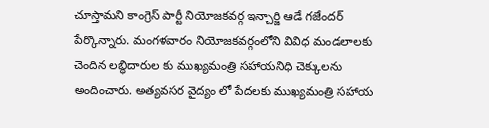చూస్తామని కాంగ్రెస్ పార్టీ నియోజకవర్గ ఇన్చార్జి ఆడే గజేందర్ పేర్కొన్నారు. మంగళవారం నియోజకవర్గంలోని వివిధ మండలాలకు చెందిన లబ్ధిదారుల కు ముఖ్యమంత్రి సహాయనిధి చెక్కులను అందించారు. అత్యవసర వైద్యం లో పేదలకు ముఖ్యమంత్రి సహాయ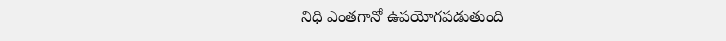నిధి ఎంతగానో ఉపయోగపడుతుంది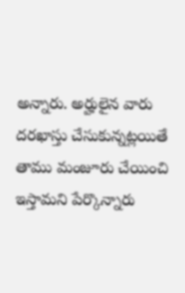అన్నారు. అర్హులైన వారు దరఖాస్తు చేసుకున్నట్లయితే తాము మంజూరు చేయించి ఇస్తామని పేర్కొన్నారు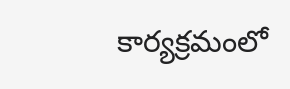కార్యక్రమంలో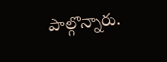పాల్గొన్నారు.